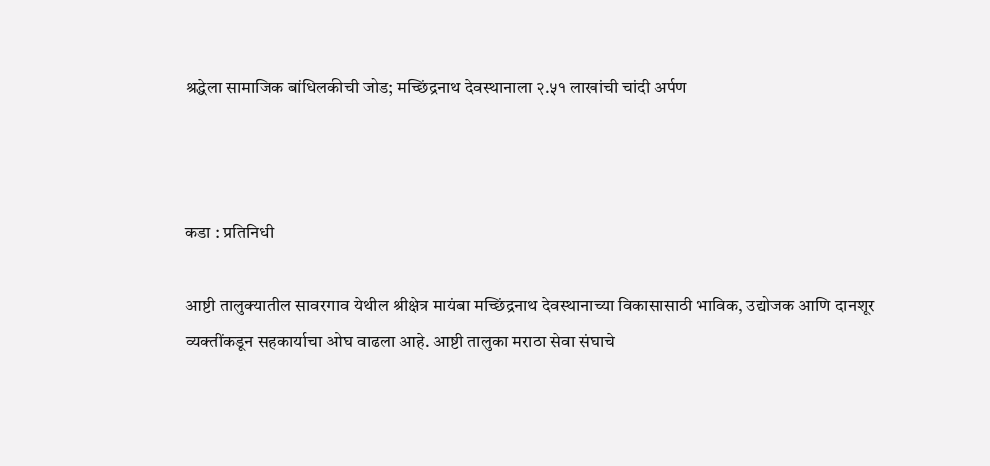श्रद्धेला सामाजिक बांधिलकीची जोड; मच्छिंद्रनाथ देवस्थानाला २.५१ लाखांची चांदी अर्पण



कडा : प्रतिनिधी

आष्टी तालुक्यातील सावरगाव येथील श्रीक्षेत्र मायंबा मच्छिंद्रनाथ देवस्थानाच्या विकासासाठी भाविक, उद्योजक आणि दानशूर व्यक्तींकडून सहकार्याचा ओघ वाढला आहे. आष्टी तालुका मराठा सेवा संघाचे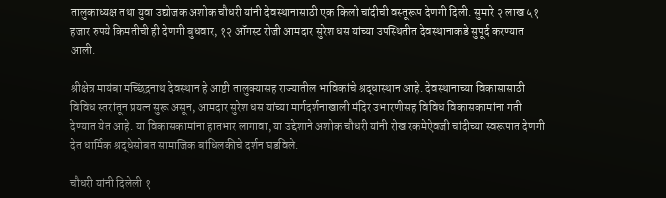तालुकाध्यक्ष तथा युवा उद्योजक अशोक चौधरी यांनी देवस्थानासाठी एक किलो चांदीची वस्तूरूप देणगी दिली. सुमारे २ लाख ५१ हजार रुपये किमतीची ही देणगी बुधवार, १२ ऑगस्ट रोजी आमदार सुरेश धस यांच्या उपस्थितीत देवस्थानाकडे सुपूर्द करण्यात आली.

श्रीक्षेत्र मायंबा मच्छिंद्रनाथ देवस्थान हे आष्टी तालुक्यासह राज्यातील भाविकांचे श्रद्धास्थान आहे. देवस्थानाच्या विकासासाठी विविध स्तरांतून प्रयत्न सुरू असून, आमदार सुरेश धस यांच्या मार्गदर्शनाखाली मंदिर उभारणीसह विविध विकासकामांना गती देण्यात येत आहे. या विकासकामांना हातभार लागावा, या उद्देशाने अशोक चौधरी यांनी रोख रकमेऐवजी चांदीच्या स्वरूपात देणगी देत धार्मिक श्रद्धेसोबत सामाजिक बांधिलकीचे दर्शन घडविले.

चौधरी यांनी दिलेली १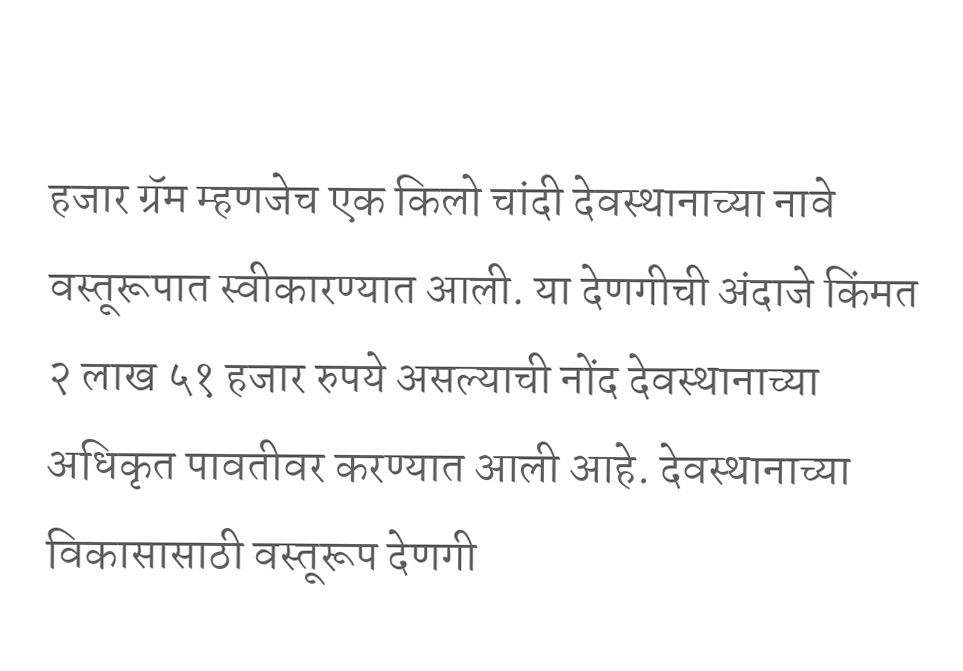हजार ग्रॅम म्हणजेच एक किलो चांदी देवस्थानाच्या नावे वस्तूरूपात स्वीकारण्यात आली. या देणगीची अंदाजे किंमत २ लाख ५१ हजार रुपये असल्याची नोंद देवस्थानाच्या अधिकृत पावतीवर करण्यात आली आहे. देवस्थानाच्या विकासासाठी वस्तूरूप देणगी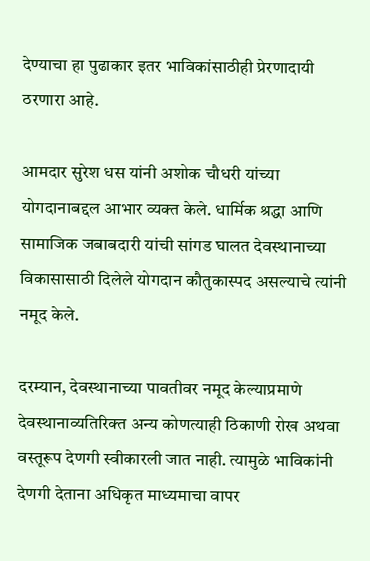देण्याचा हा पुढाकार इतर भाविकांसाठीही प्रेरणादायी ठरणारा आहे.

आमदार सुरेश धस यांनी अशोक चौधरी यांच्या योगदानाबद्दल आभार व्यक्त केले. धार्मिक श्रद्धा आणि सामाजिक जबाबदारी यांची सांगड घालत देवस्थानाच्या विकासासाठी दिलेले योगदान कौतुकास्पद असल्याचे त्यांनी नमूद केले.

दरम्यान, देवस्थानाच्या पावतीवर नमूद केल्याप्रमाणे देवस्थानाव्यतिरिक्त अन्य कोणत्याही ठिकाणी रोख अथवा वस्तूरूप देणगी स्वीकारली जात नाही. त्यामुळे भाविकांनी देणगी देताना अधिकृत माध्यमाचा वापर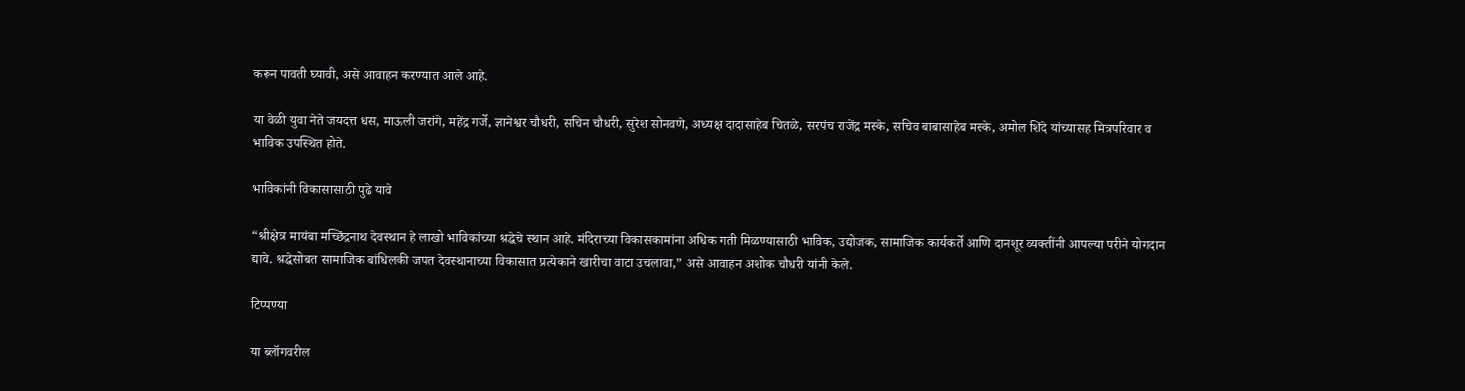करून पावती घ्यावी, असे आवाहन करण्यात आले आहे.

या वेळी युवा नेते जयदत्त धस, माऊली जरांगे, महेंद्र गर्जे, ज्ञानेश्वर चौधरी, सचिन चौधरी, सुरेश सोनवणे, अध्यक्ष दादासाहेब चितळे, सरपंच राजेंद्र मस्के, सचिव बाबासाहेब मस्के, अमोल शिंदे यांच्यासह मित्रपरिवार व भाविक उपस्थित होते.

भाविकांनी विकासासाठी पुढे यावे

“श्रीक्षेत्र मायंबा मच्छिंद्रनाथ देवस्थान हे लाखो भाविकांच्या श्रद्धेचे स्थान आहे. मंदिराच्या विकासकामांना अधिक गती मिळण्यासाठी भाविक, उद्योजक, सामाजिक कार्यकर्ते आणि दानशूर व्यक्तींनी आपल्या परीने योगदान द्यावे. श्रद्धेसोबत सामाजिक बांधिलकी जपत देवस्थानाच्या विकासात प्रत्येकाने खारीचा वाटा उचलावा,” असे आवाहन अशोक चौधरी यांनी केले.

टिप्पण्या

या ब्लॉगवरील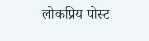लोकप्रिय पोस्ट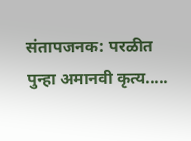संतापजनक: परळीत पुन्हा अमानवी कृत्य.....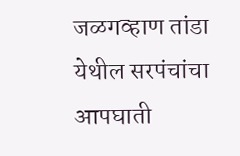जळगव्हाण तांडा येथील सरपंचांचा आपघाती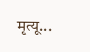मृत्यू...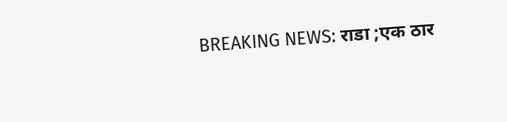BREAKING NEWS: राडा ;एक ठार